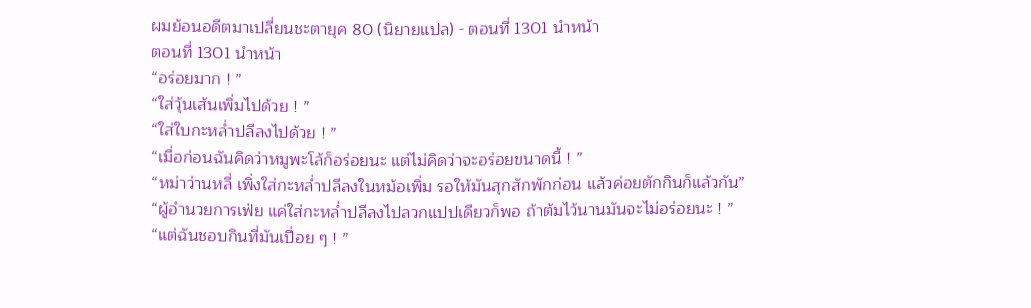ผมย้อนอดีตมาเปลี่ยนชะตายุค 80 (นิยายแปล) - ตอนที่ 1301 นำหน้า
ตอนที่ 1301 นำหน้า
“อร่อยมาก ! ”
“ใส่วุ้นเส้นเพิ่มไปด้วย ! ”
“ใส่ใบกะหล่ำปลีลงไปด้วย ! ”
“เมื่อก่อนฉันคิดว่าหมูพะโล้ก็อร่อยนะ แต่ไม่คิดว่าจะอร่อยขนาดนี้ ! ”
“หม่าว่านหลี่ เพิ่งใส่กะหล่ำปลีลงในหม้อเพิ่ม รอให้มันสุกสักพักก่อน แล้วค่อยตักกินก็แล้วกัน”
“ผู้อำนวยการเฟ่ย แค่ใส่กะหล่ำปลีลงไปลวกแปปเดียวก็พอ ถ้าต้มไว้นานมันจะไม่อร่อยนะ ! ”
“แต่ฉันชอบกินที่มันเปื่อย ๆ ! ”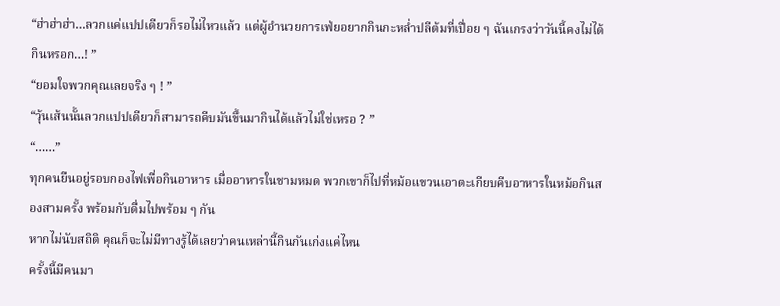“ฮ่าฮ่าฮ่า…ลวกแค่แปปเดียวก็รอไม่ไหวแล้ว แต่ผู้อำนวยการเฟ่ยอยากกินกะหล่ำปลีต้มที่เปื่อย ๆ ฉันเกรงว่าวันนี้คงไม่ได้กินหรอก…! ”
“ยอมใจพวกคุณเลยจริง ๆ ! ”
“วุ้นเส้นนั้นลวกแปปเดียวก็สามารถคีบมันขึ้นมากินได้แล้วไม่ใช่เหรอ ? ”
“……”
ทุกคนยืนอยู่รอบกองไฟเพื่อกินอาหาร เมื่ออาหารในชามหมด พวกเขาก็ไปที่หม้อแขวนเอาตะเกียบคีบอาหารในหม้อกินสองสามครั้ง พร้อมกับดื่มไปพร้อม ๆ กัน
หากไม่นับสถิติ คุณก็จะไม่มีทางรู้ได้เลยว่าคนเหล่านี้กินกันเก่งแค่ไหน
ครั้งนี้มีคนมา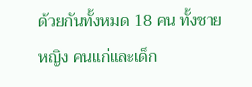ด้วยกันทั้งหมด 18 คน ทั้งชาย หญิง คนแก่และเด็ก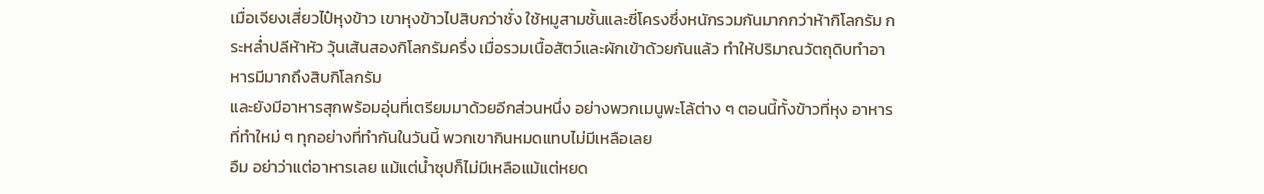เมื่อเจียงเสี่ยวไป๋หุงข้าว เขาหุงข้าวไปสิบกว่าชั่ง ใช้หมูสามชั้นและซี่โครงซึ่งหนักรวมกันมากกว่าห้ากิโลกรัม กระหล่ำปลีห้าหัว วุ้นเส้นสองกิโลกรัมครึ่ง เมื่อรวมเนื้อสัตว์และผักเข้าด้วยกันแล้ว ทำให้ปริมาณวัตถุดิบทำอาหารมีมากถึงสิบกิโลกรัม
และยังมีอาหารสุกพร้อมอุ่นที่เตรียมมาด้วยอีกส่วนหนึ่ง อย่างพวกเมนูพะโล้ต่าง ๆ ตอนนี้ทั้งข้าวที่หุง อาหารที่ทำใหม่ ๆ ทุกอย่างที่ทำกันในวันนี้ พวกเขากินหมดแทบไม่มีเหลือเลย
อืม อย่าว่าแต่อาหารเลย แม้แต่น้ำซุปก็ไม่มีเหลือแม้แต่หยด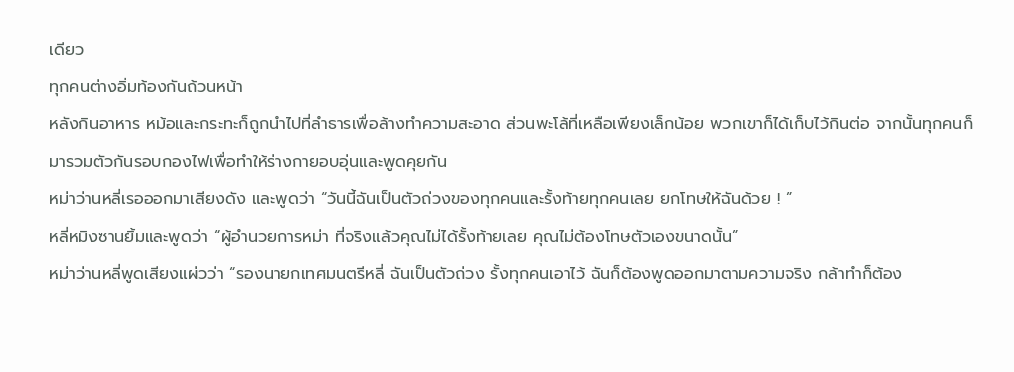เดียว
ทุกคนต่างอิ่มท้องกันถ้วนหน้า
หลังกินอาหาร หม้อและกระทะก็ถูกนำไปที่ลำธารเพื่อล้างทำความสะอาด ส่วนพะโล้ที่เหลือเพียงเล็กน้อย พวกเขาก็ได้เก็บไว้กินต่อ จากนั้นทุกคนก็มารวมตัวกันรอบกองไฟเพื่อทำให้ร่างกายอบอุ่นและพูดคุยกัน
หม่าว่านหลี่เรอออกมาเสียงดัง และพูดว่า “วันนี้ฉันเป็นตัวถ่วงของทุกคนและรั้งท้ายทุกคนเลย ยกโทษให้ฉันด้วย ! ”
หลี่หมิงซานยิ้มและพูดว่า “ผู้อำนวยการหม่า ที่จริงแล้วคุณไม่ได้รั้งท้ายเลย คุณไม่ต้องโทษตัวเองขนาดนั้น”
หม่าว่านหลี่พูดเสียงแผ่วว่า “รองนายกเทศมนตรีหลี่ ฉันเป็นตัวถ่วง รั้งทุกคนเอาไว้ ฉันก็ต้องพูดออกมาตามความจริง กล้าทำก็ต้อง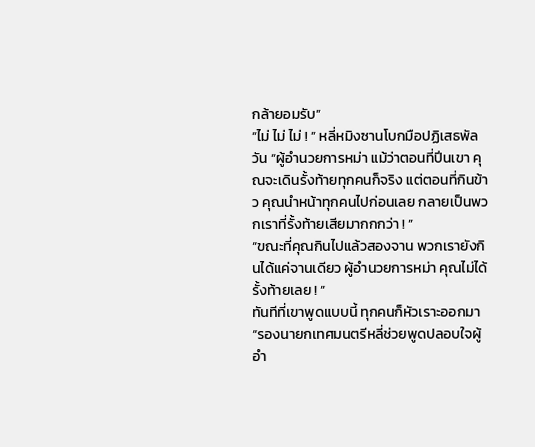กล้ายอมรับ”
“ไม่ ไม่ ไม่ ! ” หลี่หมิงซานโบกมือปฏิเสธพัลวัน “ผู้อำนวยการหม่า แม้ว่าตอนที่ปีนเขา คุณจะเดินรั้งท้ายทุกคนก็จริง แต่ตอนที่กินข้าว คุณนำหน้าทุกคนไปก่อนเลย กลายเป็นพวกเราที่รั้งท้ายเสียมากกกว่า ! ”
“ขณะที่คุณกินไปแล้วสองจาน พวกเรายังกินได้แค่จานเดียว ผู้อำนวยการหม่า คุณไม่ได้รั้งท้ายเลย ! ”
ทันทีที่เขาพูดแบบนี้ ทุกคนก็หัวเราะออกมา
“รองนายกเทศมนตรีหลี่ช่วยพูดปลอบใจผู้อำ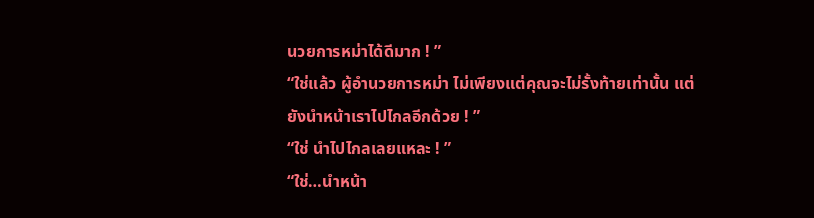นวยการหม่าได้ดีมาก ! ”
“ใช่แล้ว ผู้อำนวยการหม่า ไม่เพียงแต่คุณจะไม่รั้งท้ายเท่านั้น แต่ยังนำหน้าเราไปไกลอีกด้วย ! ”
“ใช่ นำไปไกลเลยแหละ ! ”
“ใช่…นำหน้า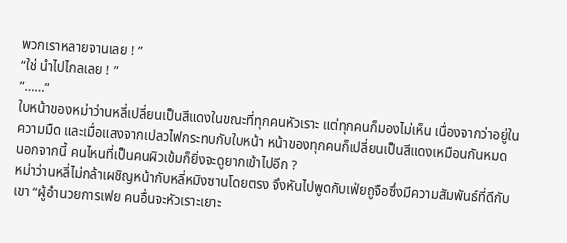พวกเราหลายจานเลย ! ”
“ใช่ นำไปไกลเลย ! ”
”……”
ใบหน้าของหม่าว่านหลี่เปลี่ยนเป็นสีแดงในขณะที่ทุกคนหัวเราะ แต่ทุกคนก็มองไม่เห็น เนื่องจากว่าอยู่ในความมืด และเมื่อแสงจากเปลวไฟกระทบกับใบหน้า หน้าของทุกคนก็เปลี่ยนเป็นสีแดงเหมือนกันหมด
นอกจากนี้ คนไหนที่เป็นคนผิวเข้มก็ยิ่งจะดูยากเข้าไปอีก ?
หม่าว่านหลี่ไม่กล้าเผชิญหน้ากับหลี่หมิงซานโดยตรง จึงหันไปพูดกับเฟ่ยถูจือซึ่งมีความสัมพันธ์ที่ดีกับเขา “ผู้อำนวยการเฟย คนอื่นจะหัวเราะเยาะ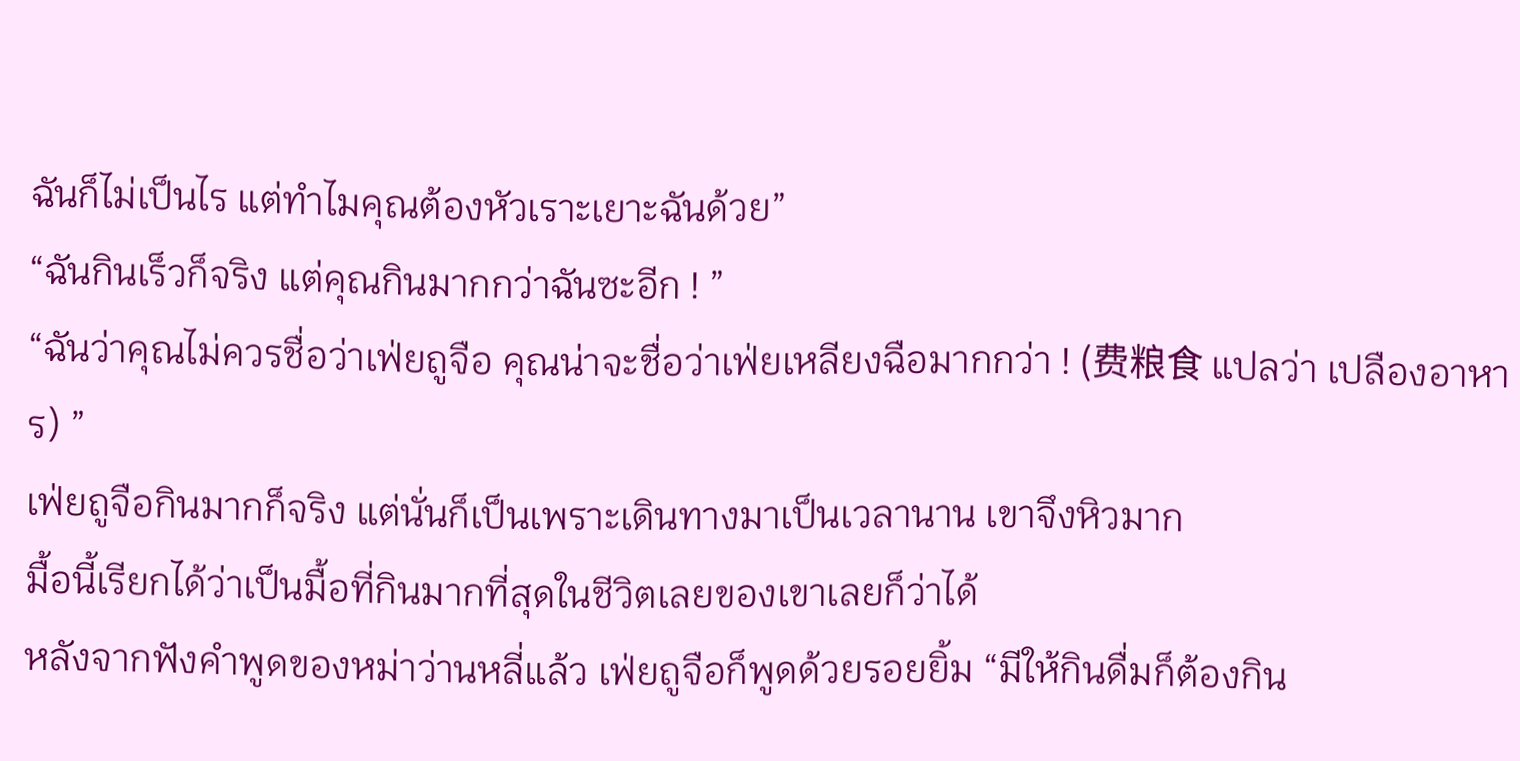ฉันก็ไม่เป็นไร แต่ทำไมคุณต้องหัวเราะเยาะฉันด้วย”
“ฉันกินเร็วก็จริง แต่คุณกินมากกว่าฉันซะอีก ! ”
“ฉันว่าคุณไม่ควรชื่อว่าเฟ่ยถูจือ คุณน่าจะชื่อว่าเฟ่ยเหลียงฉือมากกว่า ! (费粮食 แปลว่า เปลืองอาหาร) ”
เฟ่ยถูจือกินมากก็จริง แต่นั่นก็เป็นเพราะเดินทางมาเป็นเวลานาน เขาจึงหิวมาก
มื้อนี้เรียกได้ว่าเป็นมื้อที่กินมากที่สุดในชีวิตเลยของเขาเลยก็ว่าได้
หลังจากฟังคำพูดของหม่าว่านหลี่แล้ว เฟ่ยถูจือก็พูดด้วยรอยยิ้ม “มีให้กินดื่มก็ต้องกิน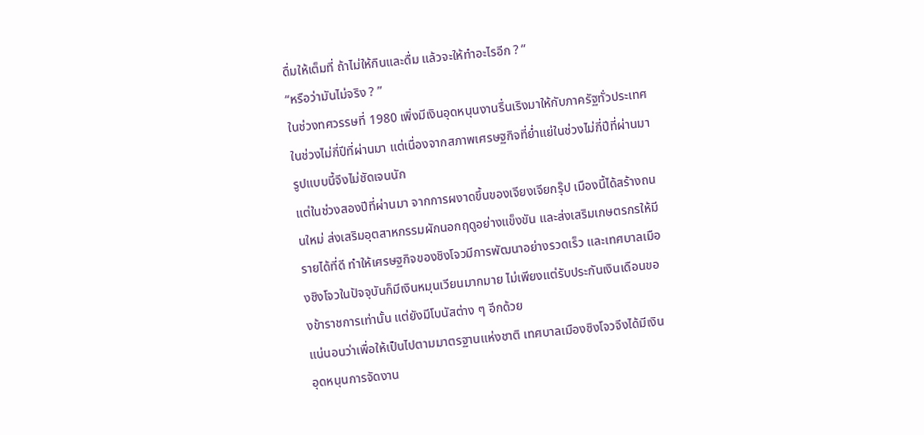ดื่มให้เต็มที่ ถ้าไม่ให้กินและดื่ม แล้วจะให้ทำอะไรอีก ? ”
“หรือว่ามันไม่จริง ? ”
ในช่วงทศวรรษที่ 1980 เพิ่งมีเงินอุดหนุนงานรื่นเริงมาให้กับภาครัฐทั่วประเทศในช่วงไม่กี่ปีที่ผ่านมา แต่เนื่องจากสภาพเศรษฐกิจที่ย่ำแย่ในช่วงไม่กี่ปีที่ผ่านมา รูปแบบนี้จึงไม่ชัดเจนนัก
แต่ในช่วงสองปีที่ผ่านมา จากการผงาดขึ้นของเจียงเจียกรุ๊ป เมืองนี้ได้สร้างถนนใหม่ ส่งเสริมอุตสาหกรรมผักนอกฤดูอย่างแข็งขัน และส่งเสริมเกษตรกรให้มีรายได้ที่ดี ทำให้เศรษฐกิจของชิงโจวมีการพัฒนาอย่างรวดเร็ว และเทศบาลเมืองชิงโจวในปัจจุบันก็มีเงินหมุนเวียนมากมาย ไม่เพียงแต่รับประกันเงินเดือนของข้าราชการเท่านั้น แต่ยังมีโบนัสต่าง ๆ อีกด้วย
แน่นอนว่าเพื่อให้เป็นไปตามมาตรฐานแห่งชาติ เทศบาลเมืองชิงโจวจึงได้มีเงินอุดหนุนการจัดงาน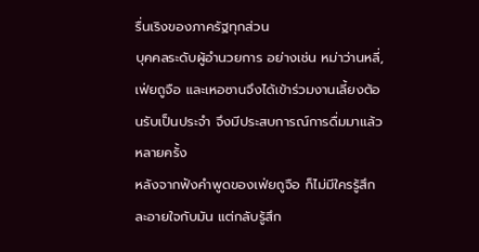รื่นเริงของภาครัฐทุกส่วน
บุคคลระดับผู้อำนวยการ อย่างเช่น หม่าว่านหลี่, เฟ่ยถูจือ และเหอซานจึงได้เข้าร่วมงานเลี้ยงต้อนรับเป็นประจำ จึงมีประสบการณ์การดื่มมาแล้วหลายครั้ง
หลังจากฟังคำพูดของเฟ่ยถูจือ ก็ไม่มีใครรู้สึกละอายใจกับมัน แต่กลับรู้สึก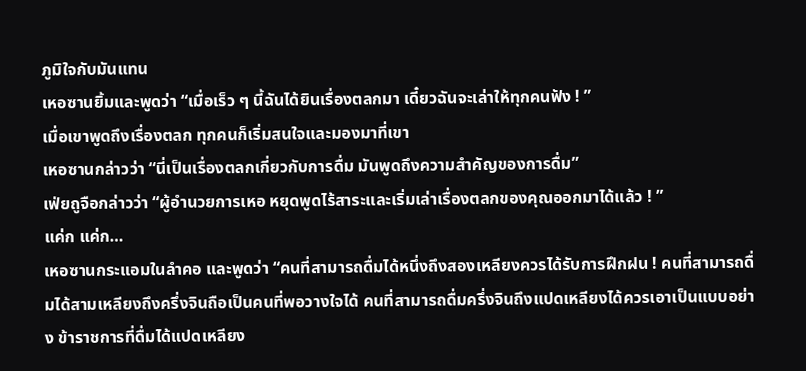ภูมิใจกับมันแทน
เหอซานยิ้มและพูดว่า “เมื่อเร็ว ๆ นี้ฉันได้ยินเรื่องตลกมา เดี๋ยวฉันจะเล่าให้ทุกคนฟัง ! ”
เมื่อเขาพูดถึงเรื่องตลก ทุกคนก็เริ่มสนใจและมองมาที่เขา
เหอซานกล่าวว่า “นี่เป็นเรื่องตลกเกี่ยวกับการดื่ม มันพูดถึงความสำคัญของการดื่ม”
เฟ่ยถูจือกล่าวว่า “ผู้อำนวยการเหอ หยุดพูดไร้สาระและเริ่มเล่าเรื่องตลกของคุณออกมาได้แล้ว ! ”
แค่ก แค่ก…
เหอซานกระแอมในลำคอ และพูดว่า “คนที่สามารถดื่มได้หนึ่งถึงสองเหลียงควรได้รับการฝึกฝน ! คนที่สามารถดื่มได้สามเหลียงถึงครึ่งจินถือเป็นคนที่พอวางใจได้ คนที่สามารถดื่มครึ่งจินถึงแปดเหลียงได้ควรเอาเป็นแบบอย่าง ข้าราชการที่ดื่มได้แปดเหลียง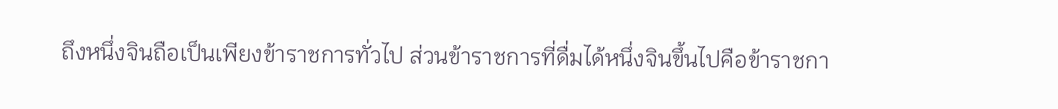ถึงหนึ่งจินถือเป็นเพียงข้าราชการทั่วไป ส่วนข้าราชการที่ดื่มได้หนึ่งจินขึ้นไปคือข้าราชกา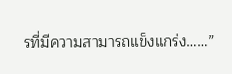รที่มีความสามารถแข็งแกร่ง……”